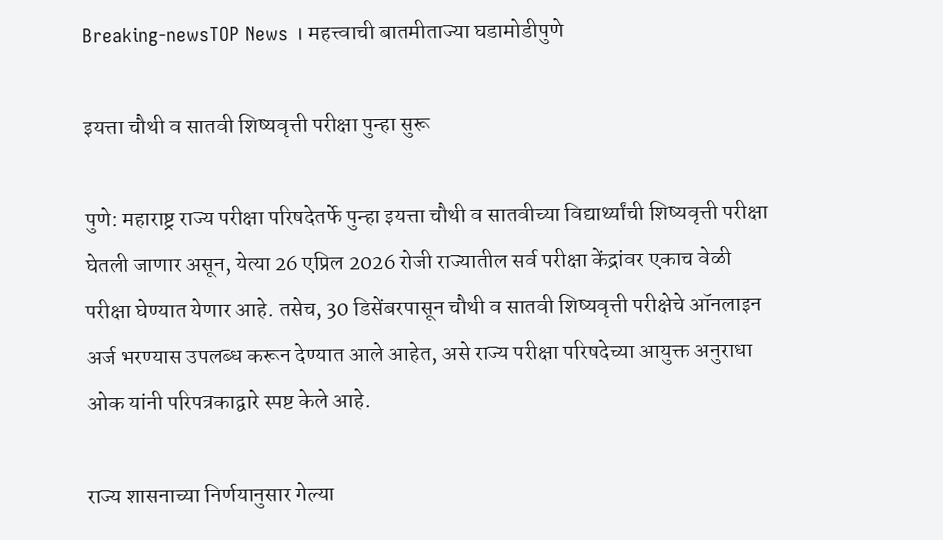Breaking-newsTOP News । महत्त्वाची बातमीताज्या घडामोडीपुणे

इयत्ता चौथी व सातवी शिष्यवृत्ती परीक्षा पुन्हा सुरू

पुणे: महाराष्ट्र राज्य परीक्षा परिषदेतर्फे पुन्हा इयत्ता चौथी व सातवीच्या विद्यार्थ्यांची शिष्यवृत्ती परीक्षा घेतली जाणार असून, येत्या 26 एप्रिल 2026 रोजी राज्यातील सर्व परीक्षा केंद्रांवर एकाच वेळी परीक्षा घेण्यात येणार आहे. तसेच, 30 डिसेंबरपासून चौथी व सातवी शिष्यवृत्ती परीक्षेचे ऑनलाइन अर्ज भरण्यास उपलब्ध करून देण्यात आले आहेत, असे राज्य परीक्षा परिषदेच्या आयुक्त अनुराधा ओक यांनी परिपत्रकाद्वारे स्पष्ट केले आहे.

राज्य शासनाच्या निर्णयानुसार गेल्या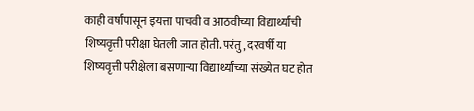काही वर्षांपासून इयत्ता पाचवी व आठवीच्या विद्यार्थ्यांची शिष्यवृत्ती परीक्षा घेतली जात होती. परंतु, दरवर्षी या शिष्यवृत्ती परीक्षेला बसणाऱ्या विद्यार्थ्यांच्या संख्येत घट होत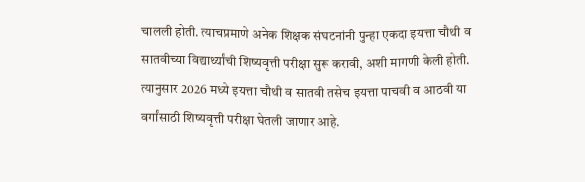चालली होती. त्याचप्रमाणे अनेक शिक्षक संघटनांनी पुन्हा एकदा इयत्ता चौथी व सातवीच्या विद्यार्थ्यांची शिष्यवृत्ती परीक्षा सुरू करावी, अशी मागणी केली होती. त्यानुसार 2026 मध्ये इयत्ता चौथी व सातवी तसेच इयत्ता पाचवी व आठवी या वर्गांसाठी शिष्यवृत्ती परीक्षा घेतली जाणार आहे.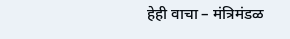हेही वाचा – मंत्रिमंडळ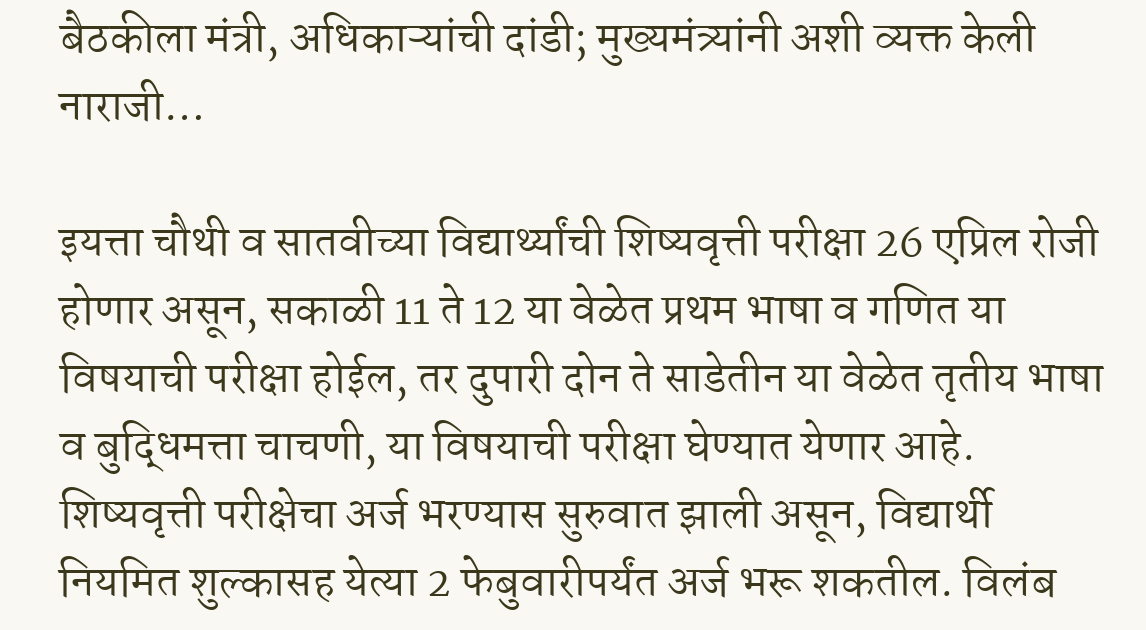बैठकीला मंत्री, अधिकाऱ्यांची दांडी; मुख्यमंत्र्यांनी अशी व्यक्त केली नाराजी…

इयत्ता चौथी व सातवीच्या विद्यार्थ्यांची शिष्यवृत्ती परीक्षा 26 एप्रिल रोजी होणार असून, सकाळी 11 ते 12 या वेळेत प्रथम भाषा व गणित या विषयाची परीक्षा होईल, तर दुपारी दोन ते साडेतीन या वेळेत तृतीय भाषा व बुद्धिमत्ता चाचणी, या विषयाची परीक्षा घेण्यात येणार आहे. शिष्यवृत्ती परीक्षेचा अर्ज भरण्यास सुरुवात झाली असून, विद्यार्थी नियमित शुल्कासह येत्या 2 फेबुवारीपर्यंत अर्ज भरू शकतील. विलंब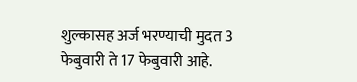शुल्कासह अर्ज भरण्याची मुदत 3 फेबुवारी ते 17 फेबुवारी आहे.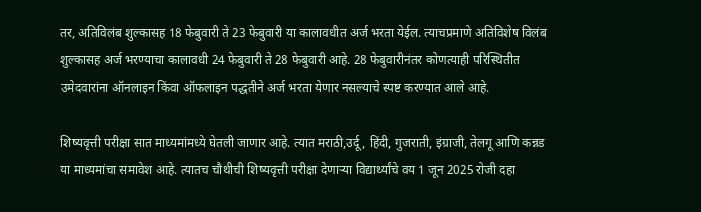तर, अतिविलंब शुल्कासह 18 फेबुवारी ते 23 फेबुवारी या कालावधीत अर्ज भरता येईल. त्याचप्रमाणे अतिविशेष विलंब शुल्कासह अर्ज भरण्याचा कालावधी 24 फेबुवारी ते 28 फेबुवारी आहे. 28 फेबुवारीनंतर कोणत्याही परिस्थितीत उमेदवारांना ऑनलाइन किंवा ऑफलाइन पद्धतीने अर्ज भरता येणार नसल्याचे स्पष्ट करण्यात आले आहे.

शिष्यवृत्ती परीक्षा सात माध्यमांमध्ये घेतली जाणार आहे. त्यात मराठी,उर्दू, हिंदी, गुजराती, इंग्राजी, तेलगू आणि कन्नड या माध्यमांचा समावेश आहे. त्यातच चौथीची शिष्यवृत्ती परीक्षा देणाऱ्या विद्यार्थ्यांचे वय 1 जून 2025 रोजी दहा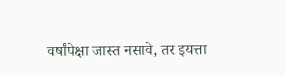वर्षांपेक्षा जास्त नसावे, तर इयत्ता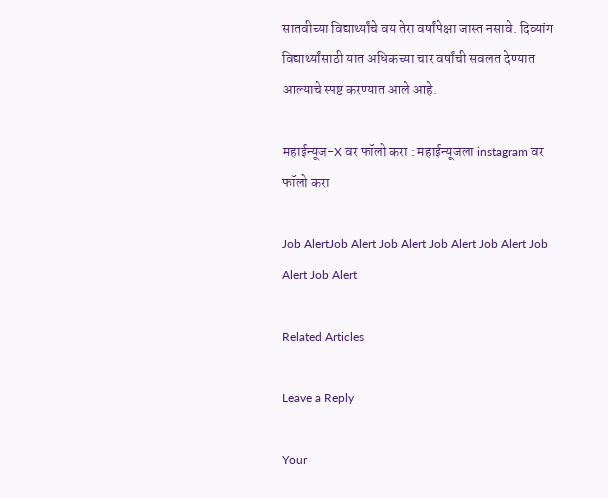सातवीच्या विद्यार्थ्यांचे वय तेरा वर्षांपेक्षा जास्त नसावे. दिव्यांग विद्यार्थ्यांसाठी यात अधिकच्या चार वर्षांची सवलत देण्यात आल्याचे स्पष्ट करण्यात आले आहे.

महाईन्यूज-X वर फॉलो करा : महाईन्यूजला instagram वर फॉलो करा

Job AlertJob Alert Job Alert Job Alert Job Alert Job Alert Job Alert

Related Articles

Leave a Reply

Your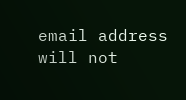email address will not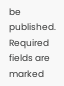be published. Required fields are marked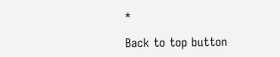*

Back to top button